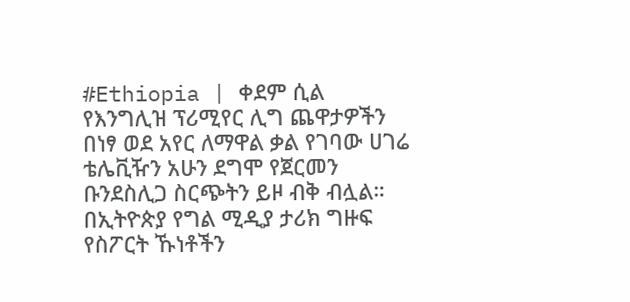#Ethiopia | ቀደም ሲል የእንግሊዝ ፕሪሚየር ሊግ ጨዋታዎችን በነፃ ወደ አየር ለማዋል ቃል የገባው ሀገሬ ቴሌቪዥን አሁን ደግሞ የጀርመን ቡንደስሊጋ ስርጭትን ይዞ ብቅ ብሏል።
በኢትዮጵያ የግል ሚዲያ ታሪክ ግዙፍ የስፖርት ኹነቶችን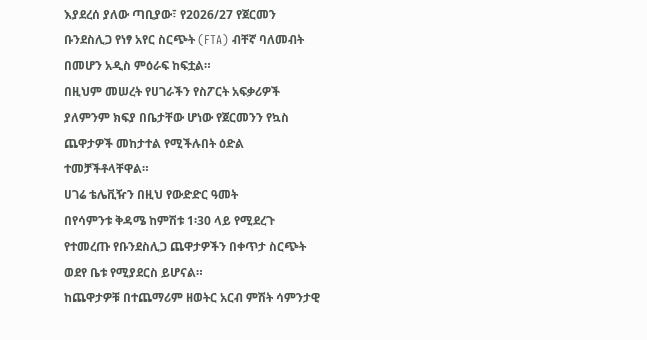እያደረሰ ያለው ጣቢያው፣ የ2026/27 የጀርመን ቡንደስሊጋ የነፃ አየር ስርጭት (FTA) ብቸኛ ባለመብት በመሆን አዲስ ምዕራፍ ከፍቷል።
በዚህም መሠረት የሀገራችን የስፖርት አፍቃሪዎች ያለምንም ክፍያ በቤታቸው ሆነው የጀርመንን የኳስ ጨዋታዎች መከታተል የሚችሉበት ዕድል ተመቻችቶላቸዋል።
ሀገሬ ቴሌቪዥን በዚህ የውድድር ዓመት
በየሳምንቱ ቅዳሜ ከምሽቱ 1፡30 ላይ የሚደረጉ የተመረጡ የቡንደስሊጋ ጨዋታዎችን በቀጥታ ስርጭት ወደየ ቤቱ የሚያደርስ ይሆናል።
ከጨዋታዎቹ በተጨማሪም ዘወትር አርብ ምሽት ሳምንታዊ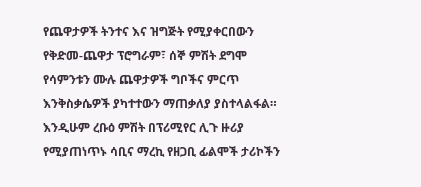የጨዋታዎች ትንተና እና ዝግጅት የሚያቀርበውን የቅድመ-ጨዋታ ፕሮግራም፣ ሰኞ ምሽት ደግሞ የሳምንቱን ሙሉ ጨዋታዎች ግቦችና ምርጥ እንቅስቃሴዎች ያካተተውን ማጠቃለያ ያስተላልፋል።
እንዲሁም ረቡዕ ምሽት በፕሪሚየር ሊጉ ዙሪያ የሚያጠነጥኑ ሳቢና ማረኪ የዘጋቢ ፊልሞች ታሪኮችን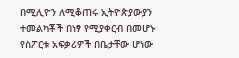በሚሊዮን ለሚቆጠሩ ኢትዮጵያውያን ተመልካቾች በነፃ የሚያቀርብ በመሆኑ የስፖርቱ አፍቃሪዎች በቤታቸው ሆነው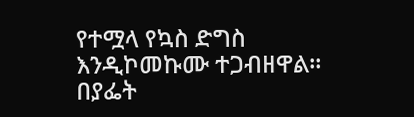የተሟላ የኳስ ድግስ እንዲኮመኩሙ ተጋብዘዋል።
በያፌት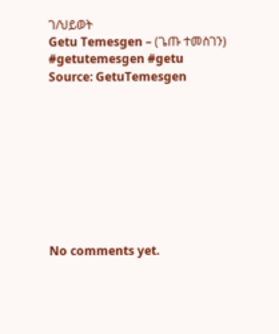ገ/ህይወት
Getu Temesgen – (ጌጡ ተመስገን)
#getutemesgen #getu
Source: GetuTemesgen









No comments yet.